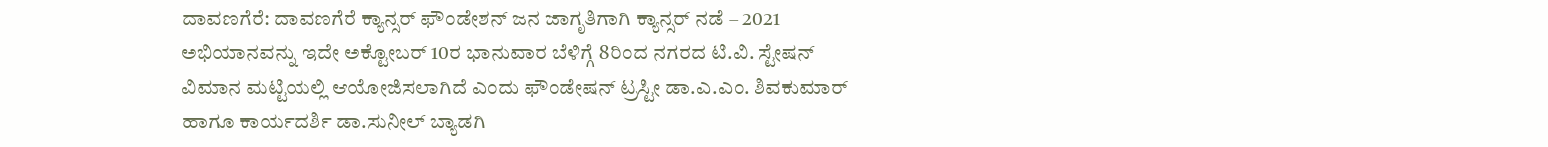ದಾವಣಗೆರೆ: ದಾವಣಗೆರೆ ಕ್ಯಾನ್ಸರ್ ಫೌಂಡೇಶನ್ ಜನ ಜಾಗೃತಿಗಾಗಿ ಕ್ಯಾನ್ಸರ್ ನಡೆ – 2021 ಅಭಿಯಾನವನ್ನು ಇದೇ ಅಕ್ಟೋಬರ್ 10ರ ಭಾನುವಾರ ಬೆಳಿಗ್ಗೆ 8ರಿಂದ ನಗರದ ಟಿ.ವಿ. ಸ್ಟೇಷನ್ ವಿಮಾನ ಮಟ್ಟಿಯಲ್ಲಿ ಆಯೋಜಿಸಲಾಗಿದೆ ಎಂದು ಫೌಂಡೇಷನ್ ಟ್ರಸ್ಟೀ ಡಾ.ಎ.ಎಂ. ಶಿವಕುಮಾರ್ ಹಾಗೂ ಕಾರ್ಯದರ್ಶಿ ಡಾ.ಸುನೀಲ್ ಬ್ಯಾಡಗಿ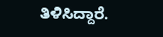ತಿಳಿಸಿದ್ದಾರೆ.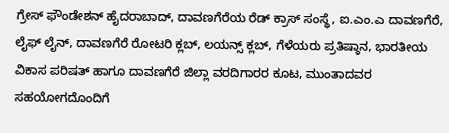ಗ್ರೇಸ್ ಫೌಂಡೇಶನ್ ಹೈದರಾಬಾದ್, ದಾವಣಗೆರೆಯ ರೆಡ್ ಕ್ರಾಸ್ ಸಂಸ್ಥೆ, ಐ.ಎಂ.ಎ ದಾವಣಗೆರೆ, ಲೈಫ್ ಲೈನ್, ದಾವಣಗೆರೆ ರೋಟರಿ ಕ್ಲಬ್, ಲಯನ್ಸ್ ಕ್ಲಬ್, ಗೆಳೆಯರು ಪ್ರತಿಷ್ಠಾನ, ಭಾರತೀಯ ವಿಕಾಸ ಪರಿಷತ್ ಹಾಗೂ ದಾವಣಗೆರೆ ಜಿಲ್ಲಾ ವರದಿಗಾರರ ಕೂಟ, ಮುಂತಾದವರ ಸಹಯೋಗದೊಂದಿಗೆ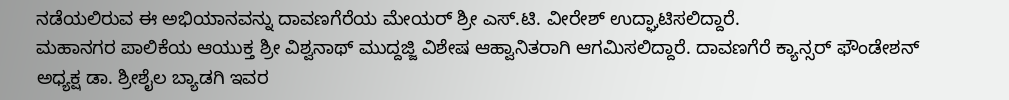ನಡೆಯಲಿರುವ ಈ ಅಭಿಯಾನವನ್ನು ದಾವಣಗೆರೆಯ ಮೇಯರ್ ಶ್ರೀ ಎಸ್.ಟಿ. ವೀರೇಶ್ ಉದ್ಘಾಟಿಸಲಿದ್ದಾರೆ.
ಮಹಾನಗರ ಪಾಲಿಕೆಯ ಆಯುಕ್ತ ಶ್ರೀ ವಿಶ್ವನಾಥ್ ಮುದ್ದಜ್ಜಿ ವಿಶೇಷ ಆಹ್ವಾನಿತರಾಗಿ ಆಗಮಿಸಲಿದ್ದಾರೆ. ದಾವಣಗೆರೆ ಕ್ಯಾನ್ಸರ್ ಫೌಂಡೇಶನ್ ಅಧ್ಯಕ್ಷ ಡಾ. ಶ್ರೀಶೈಲ ಬ್ಯಾಡಗಿ ಇವರ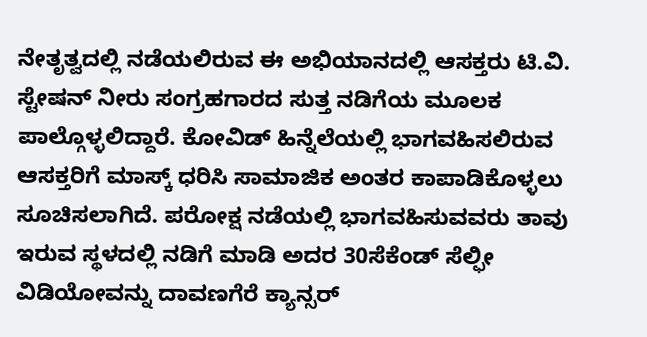ನೇತೃತ್ವದಲ್ಲಿ ನಡೆಯಲಿರುವ ಈ ಅಭಿಯಾನದಲ್ಲಿ ಆಸಕ್ತರು ಟಿ.ವಿ. ಸ್ಟೇಷನ್ ನೀರು ಸಂಗ್ರಹಗಾರದ ಸುತ್ತ ನಡಿಗೆಯ ಮೂಲಕ ಪಾಲ್ಗೊಳ್ಳಲಿದ್ದಾರೆ. ಕೋವಿಡ್ ಹಿನ್ನೆಲೆಯಲ್ಲಿ ಭಾಗವಹಿಸಲಿರುವ ಆಸಕ್ತರಿಗೆ ಮಾಸ್ಕ್ ಧರಿಸಿ ಸಾಮಾಜಿಕ ಅಂತರ ಕಾಪಾಡಿಕೊಳ್ಳಲು ಸೂಚಿಸಲಾಗಿದೆ. ಪರೋಕ್ಷ ನಡೆಯಲ್ಲಿ ಭಾಗವಹಿಸುವವರು ತಾವು ಇರುವ ಸ್ಥಳದಲ್ಲಿ ನಡಿಗೆ ಮಾಡಿ ಅದರ 30ಸೆಕೆಂಡ್ ಸೆಲ್ಫೀ ವಿಡಿಯೋವನ್ನು ದಾವಣಗೆರೆ ಕ್ಯಾನ್ಸರ್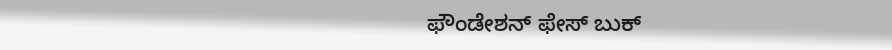ಫೌಂಡೇಶನ್ ಫೇಸ್ ಬುಕ್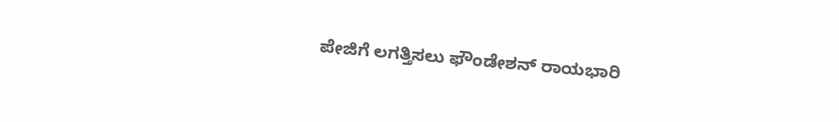ಪೇಜಿಗೆ ಲಗತ್ತಿಸಲು ಫೌಂಡೇಶನ್ ರಾಯಭಾರಿ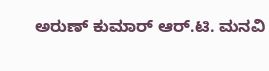ಅರುಣ್ ಕುಮಾರ್ ಆರ್.ಟಿ. ಮನವಿ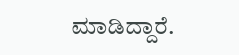ಮಾಡಿದ್ದಾರೆ.